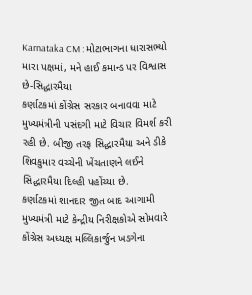Karnataka CM : મોટાભાગના ધારાસભ્યો મારા પક્ષમાં, મને હાઈ કમાન્ડ પર વિશ્વાસ છે-સિદ્ધારમૈયા
કર્ણાટકમાં કોંગ્રેસ સરકાર બનાવવા માટે મુખ્યમંત્રીની પસંદગી માટે વિચાર વિમર્શ કરી રહી છે. બીજી તરફ સિદ્ધારમૈયા અને ડીકે શિવકુમાર વચ્ચેની ખેંચતાણને લઈને સિદ્ધારમૈયા દિલ્હી પહોંચ્યા છે.
કર્ણાટકમાં શાનદાર જીત બાદ આગામી મુખ્યમંત્રી માટે કેન્દ્રીય નિરીક્ષકોએ સોમવારે કોંગ્રેસ અધ્યક્ષ મલ્લિકાર્જુન ખડગેના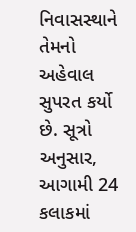નિવાસસ્થાને તેમનો અહેવાલ સુપરત કર્યો છે. સૂત્રો અનુસાર, આગામી 24 કલાકમાં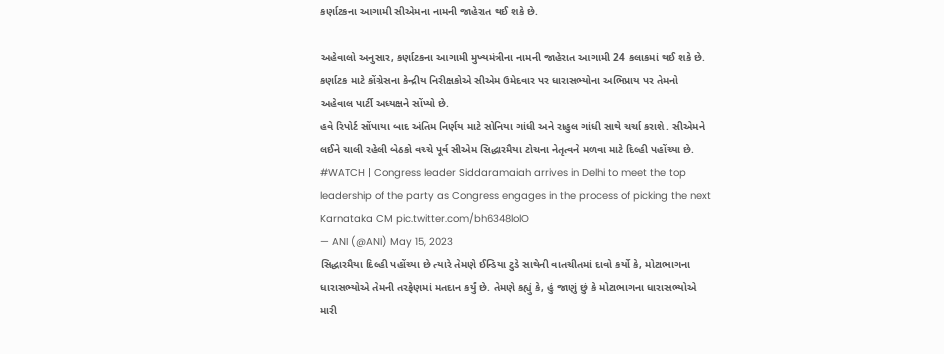કર્ણાટકના આગામી સીએમના નામની જાહેરાત થઈ શકે છે.

અહેવાલો અનુસાર, કર્ણાટકના આગામી મુખ્યમંત્રીના નામની જાહેરાત આગામી 24 કલાકમાં થઈ શકે છે. કર્ણાટક માટે કોંગ્રેસના કેન્દ્રીય નિરીક્ષકોએ સીએમ ઉમેદવાર પર ધારાસભ્યોના અભિપ્રાય પર તેમનો અહેવાલ પાર્ટી અધ્યક્ષને સોંપ્યો છે.
હવે રિપોર્ટ સોંપાયા બાદ અંતિમ નિર્ણય માટે સોનિયા ગાંધી અને રાહુલ ગાંધી સાથે ચર્ચા કરાશે. સીએમને લઈને ચાલી રહેલી બેઠકો વચ્ચે પૂર્વ સીએમ સિદ્ધારમૈયા ટોચના નેતૃત્વને મળવા માટે દિલ્હી પહોંચ્યા છે.
#WATCH | Congress leader Siddaramaiah arrives in Delhi to meet the top leadership of the party as Congress engages in the process of picking the next Karnataka CM pic.twitter.com/bh6348lolO
— ANI (@ANI) May 15, 2023
સિદ્ધારમૈયા દિલ્હી પહોંચ્યા છે ત્યારે તેમણે ઈન્ડિયા ટુડે સાથેની વાતચીતમાં દાવો કર્યો કે, મોટાભાગના ધારાસભ્યોએ તેમની તરફેણમાં મતદાન કર્યું છે. તેમણે કહ્યું કે, હું જાણું છું કે મોટાભાગના ધારાસભ્યોએ મારી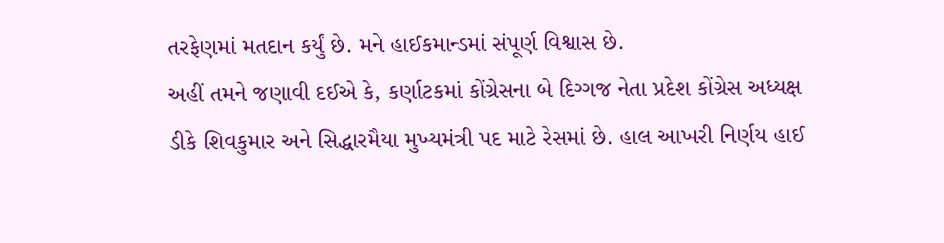તરફેણમાં મતદાન કર્યું છે. મને હાઈકમાન્ડમાં સંપૂર્ણ વિશ્વાસ છે.
અહીં તમને જણાવી દઈએ કે, કર્ણાટકમાં કોંગ્રેસના બે દિગ્ગજ નેતા પ્રદેશ કોંગ્રેસ અધ્યક્ષ ડીકે શિવકુમાર અને સિદ્ધારમૈયા મુખ્યમંત્રી પદ માટે રેસમાં છે. હાલ આખરી નિર્ણય હાઈ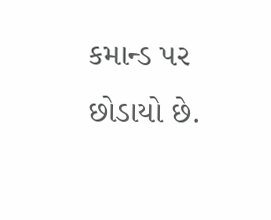કમાન્ડ પર છોડાયો છે.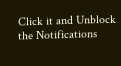Click it and Unblock the Notifications